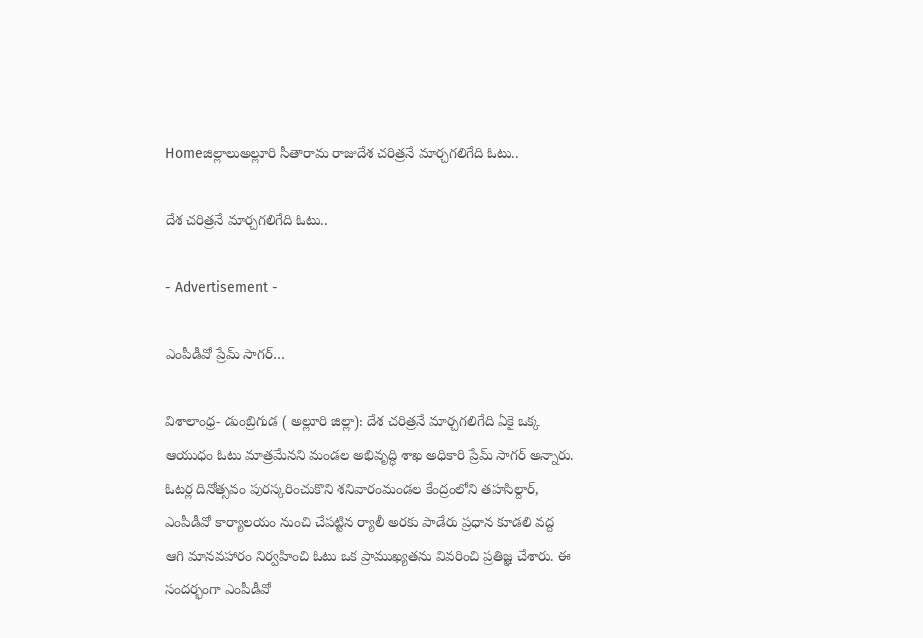Homeజిల్లాలుఅల్లూరి సీతారామ రాజుదేశ చరిత్రనే మార్చగలిగేది ఓటు..

దేశ చరిత్రనే మార్చగలిగేది ఓటు..

- Advertisement -

ఎంపీడీవో ప్రేమ్ సాగర్…

విశాలాంధ్ర- డుంబ్రిగుడ ( అల్లూరి జిల్లా): దేశ చరిత్రనే మార్చగలిగేది ఏకై ఒక్క ఆయుధం ఓటు మాత్రమేనని మండల అభివృద్ధి శాఖ అధికారి ప్రేమ్ సాగర్ అన్నారు. ఓటర్ల దినోత్సవం పురస్కరించుకొని శనివారంమండల కేంద్రంలోని తహసిల్దార్, ఎంపీడీవో కార్యాలయం నుంచి చేపట్టిన ర్యాలీ అరకు పాడేరు ప్రధాన కూడలి వద్ద ఆగి మానవహారం నిర్వహించి ఓటు ఒక ప్రాముఖ్యతను వివరించి ప్రతిజ్ఞ చేశారు. ఈ సందర్భంగా ఎంపీడీవో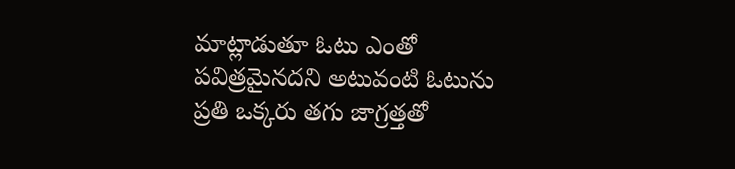మాట్లాడుతూ ఓటు ఎంతో పవిత్రమైనదని అటువంటి ఓటును ప్రతి ఒక్కరు తగు జాగ్రత్తతో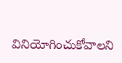వినియోగించుకోవాలని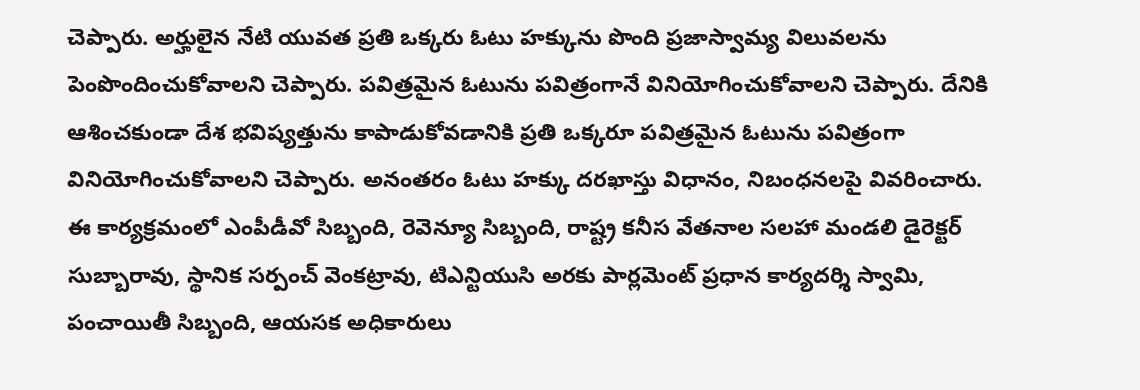చెప్పారు. అర్హులైన నేటి యువత ప్రతి ఒక్కరు ఓటు హక్కును పొంది ప్రజాస్వామ్య విలువలను పెంపొందించుకోవాలని చెప్పారు. పవిత్రమైన ఓటును పవిత్రంగానే వినియోగించుకోవాలని చెప్పారు. దేనికి ఆశించకుండా దేశ భవిష్యత్తును కాపాడుకోవడానికి ప్రతి ఒక్కరూ పవిత్రమైన ఓటును పవిత్రంగా వినియోగించుకోవాలని చెప్పారు. అనంతరం ఓటు హక్కు దరఖాస్తు విధానం, నిబంధనలపై వివరించారు. ఈ కార్యక్రమంలో ఎంపీడీవో సిబ్బంది, రెవెన్యూ సిబ్బంది, రాష్ట్ర కనీస వేతనాల సలహా మండలి డైరెక్టర్ సుబ్బారావు, స్థానిక సర్పంచ్ వెంకట్రావు, టిఎన్టియుసి అరకు పార్లమెంట్ ప్రధాన కార్యదర్శి స్వామి, పంచాయితీ సిబ్బంది, ఆయసక అధికారులు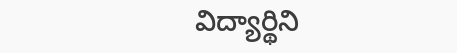విద్యార్థిని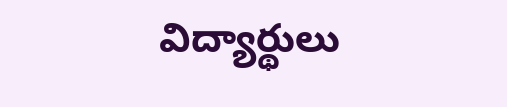విద్యార్థులు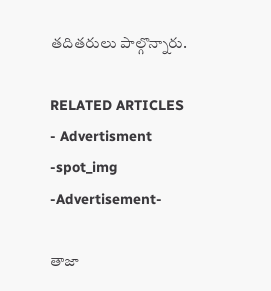తదితరులు పాల్గొన్నారు.

RELATED ARTICLES
- Advertisment -spot_img
-Advertisement-

తాజా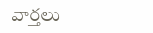వార్తలు